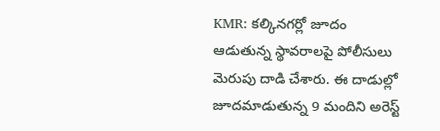KMR: కల్కినగర్లో జూదం ఆడుతున్న స్థావరాలపై పోలీసులు మెరుపు దాడి చేశారు. ఈ దాడుల్లో జూదమాడుతున్న 9 మందిని అరెస్ట్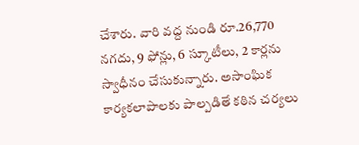చేశారు. వారి వద్ద నుండి రూ.26,770 నగదు, 9 ఫోన్లు, 6 స్కూటీలు, 2 కార్లను స్వాధీనం చేసుకున్నారు. అసాంఘిక కార్యకలాపాలకు పాల్పడితే కఠిన చర్యలు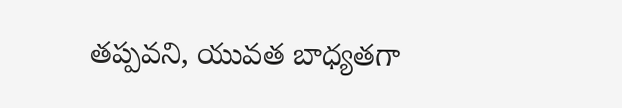తప్పవని, యువత బాధ్యతగా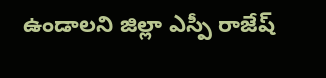ఉండాలని జిల్లా ఎస్పీ రాజేష్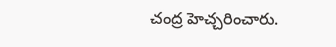చంద్ర హెచ్చరించారు.